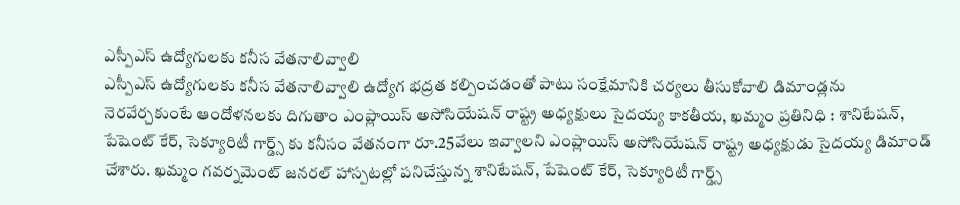ఎస్పీఎస్ ఉద్యోగులకు కనీస వేతనాలివ్వాలి
ఎస్పీఎస్ ఉద్యోగులకు కనీస వేతనాలివ్వాలి ఉద్యోగ భద్రత కల్పించడంతో పాటు సంక్షేమానికి చర్యలు తీసుకోవాలి డిమాండ్లను నెరవేర్చకుంటే ఆందోళనలకు దిగుతాం ఎంప్లాయిస్ అసోసియేషన్ రాష్ట్ర అధ్యక్షులు సైదయ్య కాకతీయ, ఖమ్మం ప్రతినిధి : శానిటేషన్, పేషెంట్ కేర్, సెక్యూరిటీ గార్డ్స్ కు కనీసం వేతనంగా రూ.25వేలు ఇవ్వాలని ఎంప్లాయిస్ అసోసియేషన్ రాష్ట్ర అధ్యక్షుడు సైదయ్య డిమాండ్ చేశారు. ఖమ్మం గవర్నమెంట్ జనరల్ హాస్పటల్లో పనిచేస్తున్న శానిటేషన్, పేషెంట్ కేర్, సెక్యూరిటీ గార్డ్స్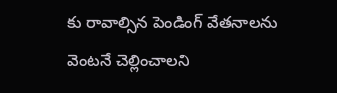కు రావాల్సిన పెండింగ్ వేతనాలను వెంటనే చెల్లించాలని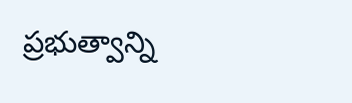ప్రభుత్వాన్ని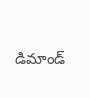డిమాండ్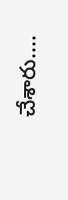చేశారు....